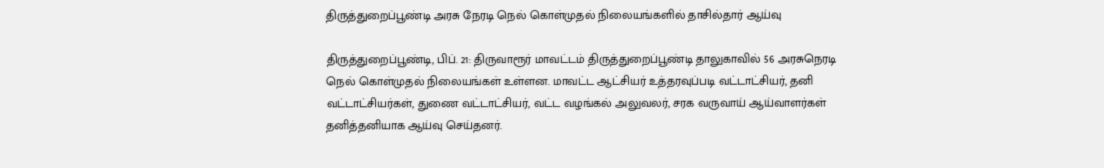திருத்துறைப்பூண்டி அரசு நேரடி நெல் கொள்முதல் நிலையங்களில் தாசில்தார் ஆய்வு

திருத்துறைப்பூண்டி, பிப். 21: திருவாரூர் மாவட்டம் திருத்துறைப்பூண்டி தாலுகாவில் 56 அரசுநெரடி நெல் கொள்முதல் நிலையங்கள் உள்ளன. மாவட்ட ஆட்சியர் உத்தரவுப்படி வட்டாட்சியர், தனி வட்டாட்சியர்கள், துணை வட்டாட்சியர், வட்ட வழங்கல் அலுவலர், சரக வருவாய் ஆய்வாளர்கள் தனித்தனியாக ஆய்வு செய்தனர்.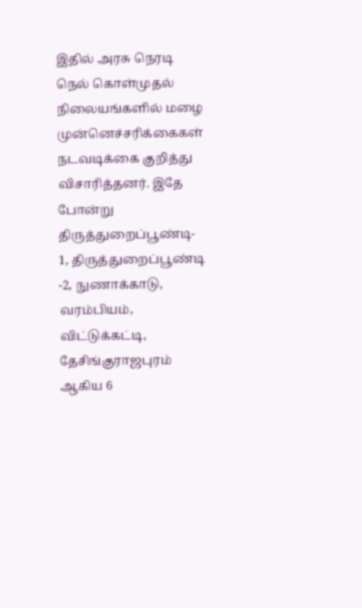இதில் அரசு நெரடி நெல் கொள்முதல் நிலையங்களில் மழை முன்னெச்சரிக்கைகள் நடவடிக்கை குறித்து விசாரித்தனர். இதே போன்று திருத்துறைப்பூண்டி- 1, திருத்துறைப்பூண்டி -2, நுணாக்காடு, வரம்பியம், விட்டுக்கட்டி, தேசிங்குராஜபுரம் ஆகிய 6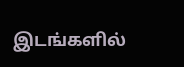இடங்களில்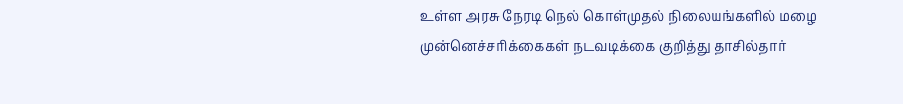உள்ள அரசு நேரடி நெல் கொள்முதல் நிலையங்களில் மழை முன்னெச்சரிக்கைகள் நடவடிக்கை குறித்து தாசில்தார்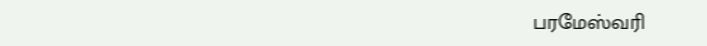பரமேஸ்வரி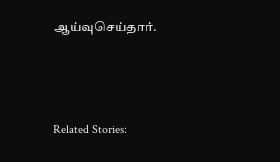ஆய்வுசெய்தார்.



Related Stories: